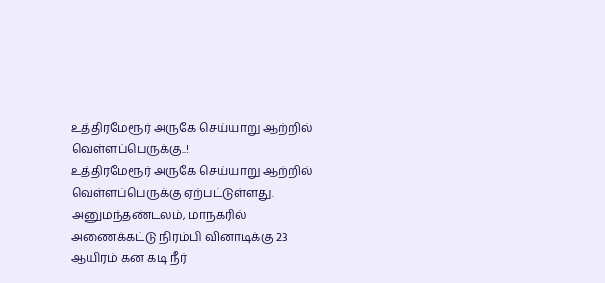உத்திரமேரூர் அருகே செய்யாறு ஆற்றில் வெள்ளப்பெருக்கு..!
உத்திரமேரூர் அருகே செய்யாறு ஆற்றில் வெள்ளப்பெருக்கு ஏற்பட்டுள்ளது. அனுமந்தண்டலம், மாநகரில் அணைக்கட்டு நிரம்பி வினாடிக்கு 23 ஆயிரம் கன கடி நீர்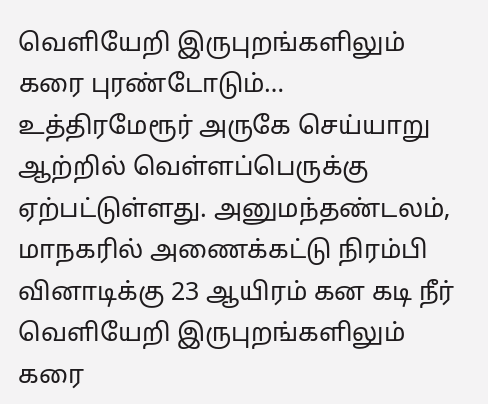வெளியேறி இருபுறங்களிலும் கரை புரண்டோடும்…
உத்திரமேரூர் அருகே செய்யாறு ஆற்றில் வெள்ளப்பெருக்கு ஏற்பட்டுள்ளது. அனுமந்தண்டலம், மாநகரில் அணைக்கட்டு நிரம்பி வினாடிக்கு 23 ஆயிரம் கன கடி நீர் வெளியேறி இருபுறங்களிலும் கரை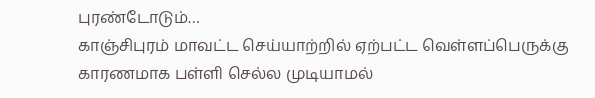புரண்டோடும்…
காஞ்சிபுரம் மாவட்ட செய்யாற்றில் ஏற்பட்ட வெள்ளப்பெருக்கு காரணமாக பள்ளி செல்ல முடியாமல்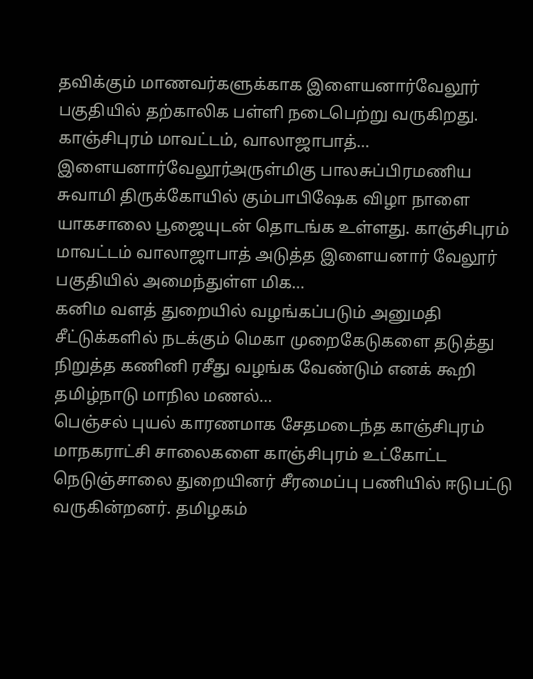தவிக்கும் மாணவர்களுக்காக இளையனார்வேலூர் பகுதியில் தற்காலிக பள்ளி நடைபெற்று வருகிறது. காஞ்சிபுரம் மாவட்டம், வாலாஜாபாத்…
இளையனார்வேலூர்அருள்மிகு பாலசுப்பிரமணிய சுவாமி திருக்கோயில் கும்பாபிஷேக விழா நாளை யாகசாலை பூஜையுடன் தொடங்க உள்ளது. காஞ்சிபுரம் மாவட்டம் வாலாஜாபாத் அடுத்த இளையனார் வேலூர் பகுதியில் அமைந்துள்ள மிக…
கனிம வளத் துறையில் வழங்கப்படும் அனுமதி சீட்டுக்களில் நடக்கும் மெகா முறைகேடுகளை தடுத்து நிறுத்த கணினி ரசீது வழங்க வேண்டும் எனக் கூறி தமிழ்நாடு மாநில மணல்…
பெஞ்சல் புயல் காரணமாக சேதமடைந்த காஞ்சிபுரம் மாநகராட்சி சாலைகளை காஞ்சிபுரம் உட்கோட்ட நெடுஞ்சாலை துறையினர் சீரமைப்பு பணியில் ஈடுபட்டு வருகின்றனர். தமிழகம்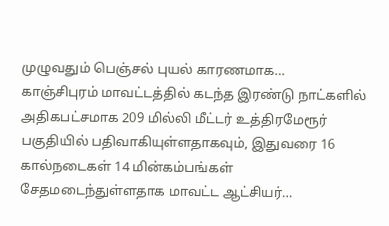முழுவதும் பெஞ்சல் புயல் காரணமாக…
காஞ்சிபுரம் மாவட்டத்தில் கடந்த இரண்டு நாட்களில் அதிகபட்சமாக 209 மில்லி மீட்டர் உத்திரமேரூர் பகுதியில் பதிவாகியுள்ளதாகவும், இதுவரை 16 கால்நடைகள் 14 மின்கம்பங்கள் சேதமடைந்துள்ளதாக மாவட்ட ஆட்சியர்…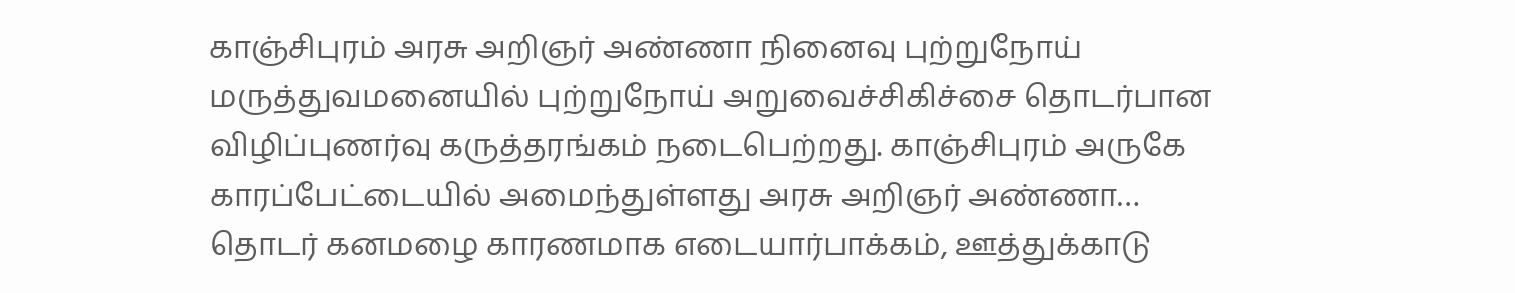காஞ்சிபுரம் அரசு அறிஞர் அண்ணா நினைவு புற்றுநோய் மருத்துவமனையில் புற்றுநோய் அறுவைச்சிகிச்சை தொடர்பான விழிப்புணர்வு கருத்தரங்கம் நடைபெற்றது. காஞ்சிபுரம் அருகே காரப்பேட்டையில் அமைந்துள்ளது அரசு அறிஞர் அண்ணா…
தொடர் கனமழை காரணமாக எடையார்பாக்கம், ஊத்துக்காடு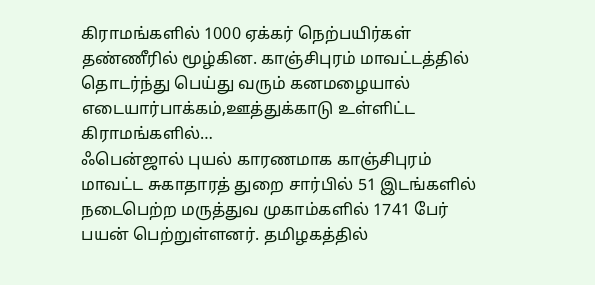கிராமங்களில் 1000 ஏக்கர் நெற்பயிர்கள் தண்ணீரில் மூழ்கின. காஞ்சிபுரம் மாவட்டத்தில் தொடர்ந்து பெய்து வரும் கனமழையால் எடையார்பாக்கம்,ஊத்துக்காடு உள்ளிட்ட கிராமங்களில்…
ஃபென்ஜால் புயல் காரணமாக காஞ்சிபுரம் மாவட்ட சுகாதாரத் துறை சார்பில் 51 இடங்களில் நடைபெற்ற மருத்துவ முகாம்களில் 1741 பேர் பயன் பெற்றுள்ளனர். தமிழகத்தில்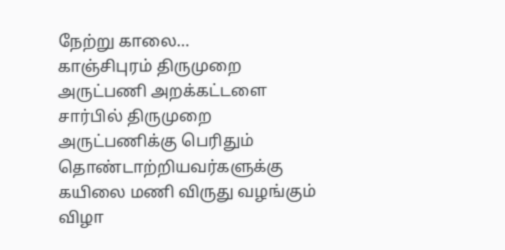நேற்று காலை…
காஞ்சிபுரம் திருமுறை அருட்பணி அறக்கட்டளை சார்பில் திருமுறை அருட்பணிக்கு பெரிதும் தொண்டாற்றியவர்களுக்கு கயிலை மணி விருது வழங்கும் விழா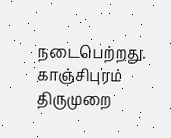நடைபெற்றது. காஞ்சிபுரம் திருமுறை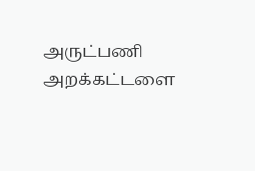அருட்பணி அறக்கட்டளை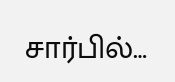சார்பில்…